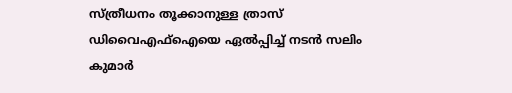സ്ത്രീധനം തൂക്കാനുള്ള ത്രാസ് ഡിവൈഎഫ്‌ഐയെ ഏല്‍പ്പിച്ച് നടൻ സലിം കുമാർ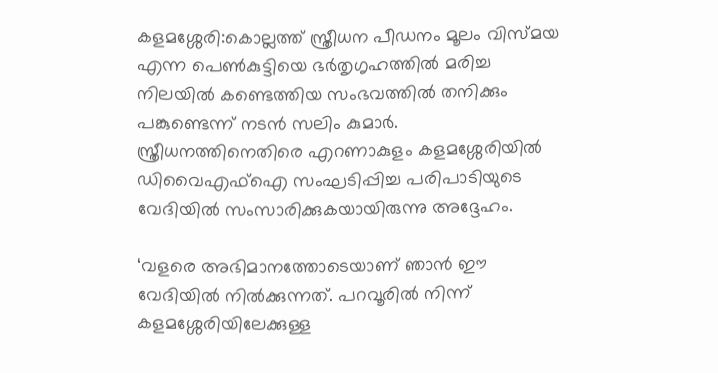കളമശ്ശേരി:കൊല്ലത്ത് സ്ത്രീധന പീഡനം മൂലം വിസ്മയ എന്ന പെണ്‍കുട്ടിയെ ഭര്‍തൃഗൃഹത്തില്‍ മരിച്ച നിലയില്‍ കണ്ടെത്തിയ സംഭവത്തില്‍ തനിക്കും പങ്കുണ്ടെന്ന് നടൻ സലിം കുമാർ. സ്ത്രീധനത്തിനെതിരെ എറണാകുളം കളമശ്ശേരിയില്‍ ഡിവൈഎഫ്‌ഐ സംഘടിപ്പിച്ച പരിപാടിയുടെ വേദിയിൽ സംസാരിക്കുകയായിരുന്നു അദ്ദേഹം.

‘വളരെ അഭിമാനത്തോടെയാണ് ഞാന്‍ ഈ വേദിയില്‍ നില്‍ക്കുന്നത്. പറവൂരില്‍ നിന്ന് കളമശ്ശേരിയിലേക്കുള്ള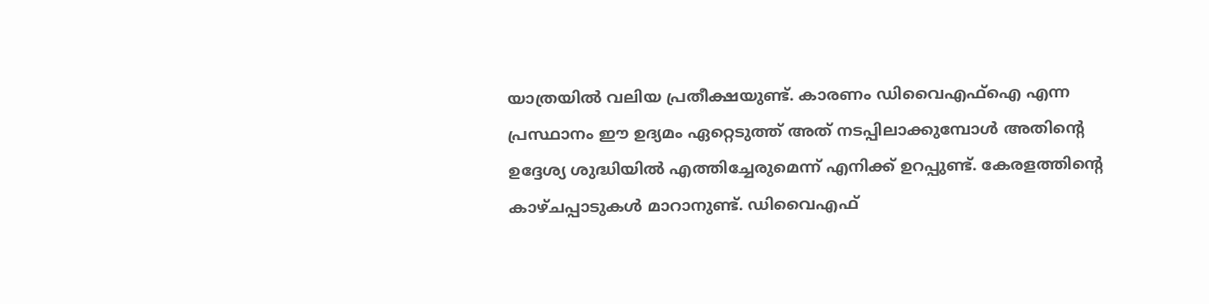യാത്രയില്‍ വലിയ പ്രതീക്ഷയുണ്ട്. കാരണം ഡിവൈഎഫ്‌ഐ എന്ന പ്രസ്ഥാനം ഈ ഉദ്യമം ഏറ്റെടുത്ത് അത് നടപ്പിലാക്കുമ്പോള്‍ അതിന്റെ ഉദ്ദേശ്യ ശുദ്ധിയില്‍ എത്തിച്ചേരുമെന്ന് എനിക്ക് ഉറപ്പുണ്ട്. കേരളത്തിന്റെ കാഴ്ചപ്പാടുകള്‍ മാറാനുണ്ട്. ഡിവൈഎഫ്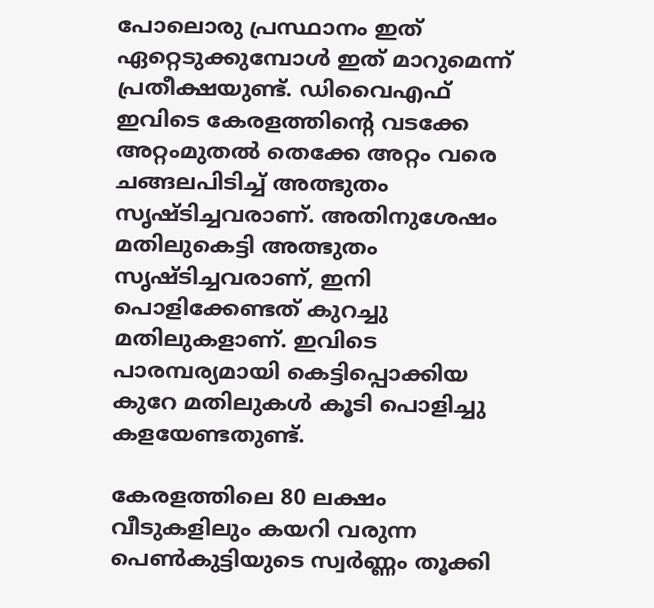പോലൊരു പ്രസ്ഥാനം ഇത് ഏറ്റെടുക്കുമ്പോള്‍ ഇത് മാറുമെന്ന് പ്രതീക്ഷയുണ്ട്. ഡിവൈഎഫ് ഇവിടെ കേരളത്തിന്റെ വടക്കേ അറ്റംമുതല്‍ തെക്കേ അറ്റം വരെ ചങ്ങലപിടിച്ച് അത്ഭുതം സൃഷ്ടിച്ചവരാണ്. അതിനുശേഷം മതിലുകെട്ടി അത്ഭുതം സൃഷ്ടിച്ചവരാണ്, ഇനി പൊളിക്കേണ്ടത് കുറച്ചു മതിലുകളാണ്. ഇവിടെ പാരമ്പര്യമായി കെട്ടിപ്പൊക്കിയ കുറേ മതിലുകള്‍ കൂടി പൊളിച്ചു കളയേണ്ടതുണ്ട്.

കേരളത്തിലെ 80 ലക്ഷം വീടുകളിലും കയറി വരുന്ന പെണ്‍കുട്ടിയുടെ സ്വര്‍ണ്ണം തൂക്കി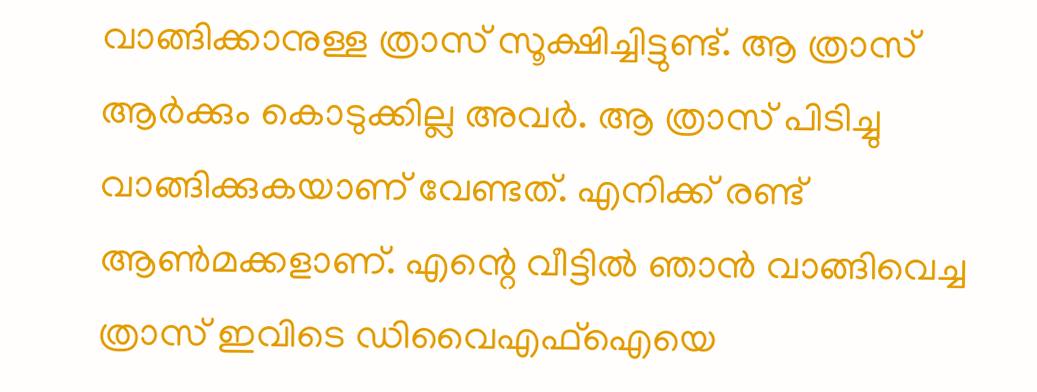വാങ്ങിക്കാനുള്ള ത്രാസ് സൂക്ഷിച്ചിട്ടുണ്ട്. ആ ത്രാസ് ആര്‍ക്കും കൊടുക്കില്ല അവര്‍. ആ ത്രാസ് പിടിച്ചു വാങ്ങിക്കുകയാണ് വേണ്ടത്. എനിക്ക് രണ്ട് ആണ്‍മക്കളാണ്. എന്റെ വീട്ടില്‍ ഞാന്‍ വാങ്ങിവെച്ച ത്രാസ് ഇവിടെ ഡിവൈഎഫ്‌ഐയെ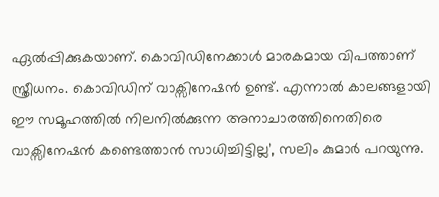ഏല്‍പ്പിക്കുകയാണ്. കൊവിഡിനേക്കാള്‍ മാരകമായ വിപത്താണ് സ്ത്രീധനം. കൊവിഡിന് വാക്സിനേഷന്‍ ഉണ്ട്. എന്നാല്‍ കാലങ്ങളായി ഈ സമൂഹത്തില്‍ നിലനില്‍ക്കുന്ന അനാചാരത്തിനെതിരെ വാക്സിനേഷന്‍ കണ്ടെത്താന്‍ സാധിച്ചിട്ടില്ല’, സലിം കുമാർ പറയുന്നു.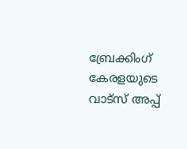ബ്രേക്കിംഗ് കേരളയുടെ വാട്സ് അപ്പ്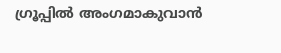ഗ്രൂപ്പിൽ അംഗമാകുവാൻ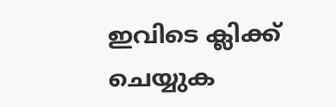ഇവിടെ ക്ലിക്ക് ചെയ്യുക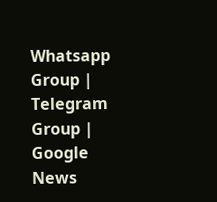Whatsapp Group | Telegram Group | Google News